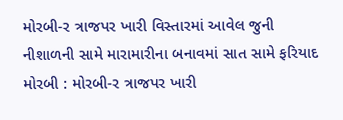મોરબી-ર ત્રાજપર ખારી વિસ્તારમાં આવેલ જુની નીશાળની સામે મારામારીના બનાવમાં સાત સામે ફરિયાદ મોરબી : મોરબી-ર ત્રાજપર ખારી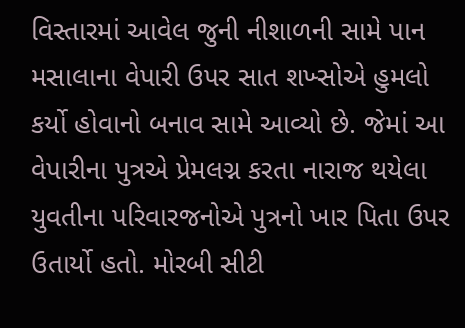વિસ્તારમાં આવેલ જુની નીશાળની સામે પાન મસાલાના વેપારી ઉપર સાત શખ્સોએ હુમલો કર્યો હોવાનો બનાવ સામે આવ્યો છે. જેમાં આ વેપારીના પુત્રએ પ્રેમલગ્ન કરતા નારાજ થયેલા યુવતીના પરિવારજનોએ પુત્રનો ખાર પિતા ઉપર ઉતાર્યો હતો. મોરબી સીટી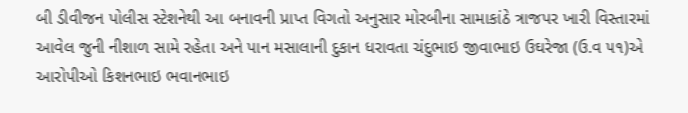બી ડીવીજન પોલીસ સ્ટેશનેથી આ બનાવની પ્રાપ્ત વિગતો અનુસાર મોરબીના સામાકાંઠે ત્રાજપર ખારી વિસ્તારમાં આવેલ જુની નીશાળ સામે રહેતા અને પાન મસાલાની દુકાન ધરાવતા ચંદુભાઇ જીવાભાઇ ઉઘરેજા (ઉ.વ ૫૧)એ આરોપીઓ કિશનભાઇ ભવાનભાઇ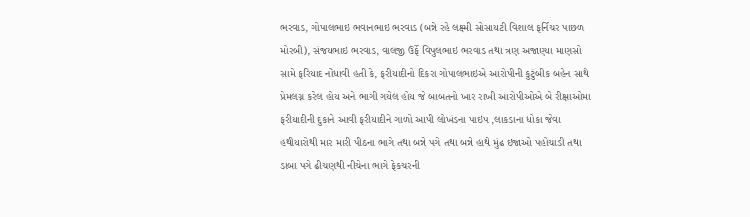ભરવાડ, ગોપાલભાઇ ભવાનભાઇ ભરવાડ (બન્ને રહે લક્ષ્મી સોસાયટી વિશાલ ફર્નિચર પાછળ મોરબી), સંજયભાઇ ભરવાડ, વાલજી ઉર્ફે વિપુલભાઇ ભરવાડ તથા ત્રણ અજાણ્યા માણસો સામે ફરિયાદ નોંધાવી હતી કે, ફરીયાદીનો દિકરા ગોપાલભાઇએ આરોપીની કુટુંબીક બહેન સાથે પ્રેમલગ્ન કરેલ હોય અને ભાગી ગયેલ હોય જે બાબતનો ખાર રાખી આરોપીઓએ બે રીક્ષાઓમા ફરીયાદીની દુકાને આવી ફરીયાદીને ગાળો આપી લોખંડના પાઇપ ,લાકડાના ધોકા જેવા હથીયારોથી માર મારી પીઠના ભાગે તથા બન્ને પગે તથા બન્ને હાથે મુંઢ ઇજાઓ પહોચાડી તથા ડાબા પગે ઢીચણથી નીચેના ભાગે ફેકચરની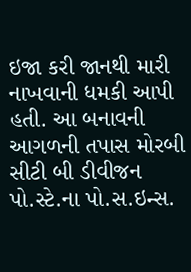ઇજા કરી જાનથી મારી નાખવાની ધમકી આપી હતી. આ બનાવની આગળની તપાસ મોરબી સીટી બી ડીવીજન પો.સ્ટે.ના પો.સ.ઇન્સ.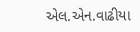એલ.એન.વાઢીયા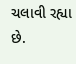ચલાવી રહ્યા છે.